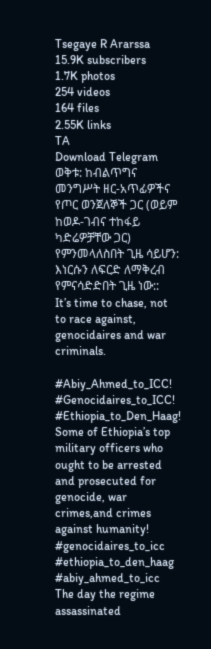Tsegaye R Ararssa
15.9K subscribers
1.7K photos
254 videos
164 files
2.55K links
TA
Download Telegram
ወቅቱ: ከብልጥግና መንግሥት ዘር-አጥፊዎችና የጦር ወንጀለኞች ጋር (ወይም ከወዶ-ገብና ተከፋይ ካድሬዎቻቸው ጋር) የምንመላለስበት ጊዜ ሳይሆን: እነርሱን ለፍርድ ለማቅረብ የምናሳድድበት ጊዜ ነው::
It’s time to chase, not to race against, genocidaires and war criminals.

#Abiy_Ahmed_to_ICC!
#Genocidaires_to_ICC!
#Ethiopia_to_Den_Haag!
Some of Ethiopia’s top military officers who ought to be arrested and prosecuted for genocide, war crimes,and crimes against humanity!
#genocidaires_to_icc #ethiopia_to_den_haag #abiy_ahmed_to_icc
The day the regime assassinated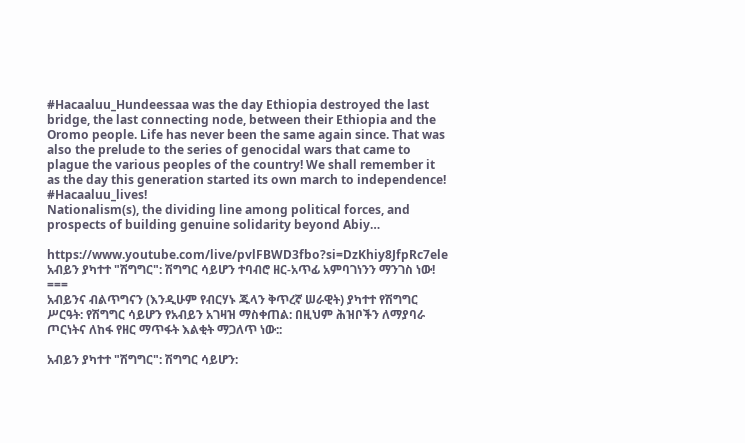#Hacaaluu_Hundeessaa was the day Ethiopia destroyed the last bridge, the last connecting node, between their Ethiopia and the Oromo people. Life has never been the same again since. That was also the prelude to the series of genocidal wars that came to plague the various peoples of the country! We shall remember it as the day this generation started its own march to independence!
#Hacaaluu_lives!
Nationalism(s), the dividing line among political forces, and prospects of building genuine solidarity beyond Abiy…

https://www.youtube.com/live/pvlFBWD3fbo?si=DzKhiy8JfpRc7ele
አብይን ያካተተ "ሽግግር": ሽግግር ሳይሆን ተባብሮ ዘር-አጥፊ አምባገነንን ማንገስ ነው!
===
አብይንና ብልጥግናን (እንዲሁም የብርሃኑ ጁላን ቅጥረኛ ሠራዊት) ያካተተ የሽግግር ሥርዓት: የሽግግር ሳይሆን የአብይን አገዛዝ ማስቀጠል: በዚህም ሕዝቦችን ለማያባራ ጦርነትና ለከፋ የዘር ማጥፋት እልቂት ማጋለጥ ነው::

አብይን ያካተተ "ሽግግር": ሽግግር ሳይሆን: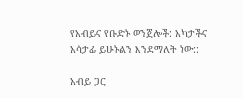የአብይና የቡድኑ ወንጀሎች: አካታችና አሳታፊ ይሁኑልን እንደማለት ነው::

አብይ ጋር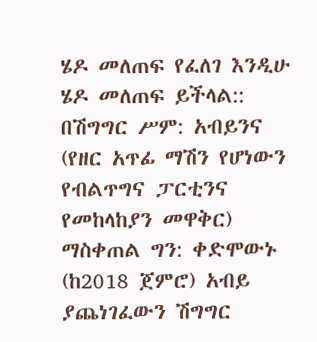ሄዶ መለጠፍ የፈለገ እንዲሁ ሄዶ መለጠፍ ይችላል:: በሽግግር ሥም: አብይንና (የዘር አጥፊ ማሽን የሆነውን የብልጥግና ፓርቲንና የመከላከያን መዋቅር) ማስቀጠል ግን: ቀድሞውኑ (ከ2018 ጀምሮ) አብይ ያጨነገፈውን ሽግግር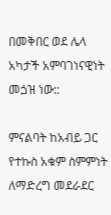በመቅበር ወደ ሌላ አካታች አምባገነናዊነት መጏዝ ነው::

ምናልባት ከአብይ ጋር የተኩስ አቁም ስምምነት ለማድረግ መደራደር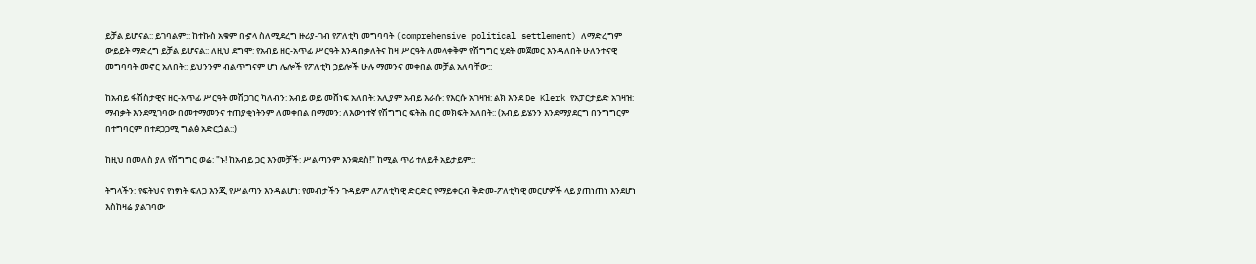ይቻል ይሆናል:: ይገባልም:: ከተኩስ አቁም በኇላ ስለሚደረግ ዙሪያ-ገብ የፖለቲካ መግባባት (comprehensive political settlement) ለማድረግም ውይይት ማድረግ ይቻል ይሆናል:: ለዚህ ደግሞ: የአብይ ዘር-አጥፊ ሥርዓት እንዳበቃለትና ከዛ ሥርዓት ለመላቀቅም የሽግግር ሂደት መጀመር እንዳለበት ሁለንተናዊ መግባባት መኖር አለበት:: ይህንንም ብልጥግናም ሆነ ሌሎች የፖለቲካ ኃይሎች ሁሉ ማመንና መቀበል መቻል አለባቸው::

ከአብይ ፋሽስታዊና ዘር-አጥፊ ሥርዓት መሽጋገር ካለብን: አብይ ወይ መሸነፍ አለበት: አሊያም አብይ እራሱ: የእርሱ አገዛዝ: ልክ እንደ De Klerk የአፓርታይድ አገዛዝ: ማብቃት እንደሚገባው በመተማመንና ተጠያቂነትንም ለመቀበል በማመን: ለእውነተኛ የሽግግር ፍትሕ በር መክፍት አለበት:: (አብይ ይሄንን እንደማያደርግ በንግግርም በተግባርም በተደጋጋሚ ግልፅ አድርጏል::)

ከዚህ በመለስ ያለ የሽግግር ወሬ: "ኑ! ከአብይ ጋር እንመቻች: ሥልጣንም እንቋደስ!" ከሚል ጥሪ ተለይቶ አይታይም::

ትግላችን: የፍትህና የነፃነት ፍለጋ እንጂ የሥልጣን እንዳልሆነ: የመብታችን ጉዳይም ለፖለቲካዊ ድርድር የማይቀርብ ቅድመ-ፖለቲካዊ መርሆዎች ላይ ያጠነጠነ እንደሆነ እስከዛሬ ያልገባው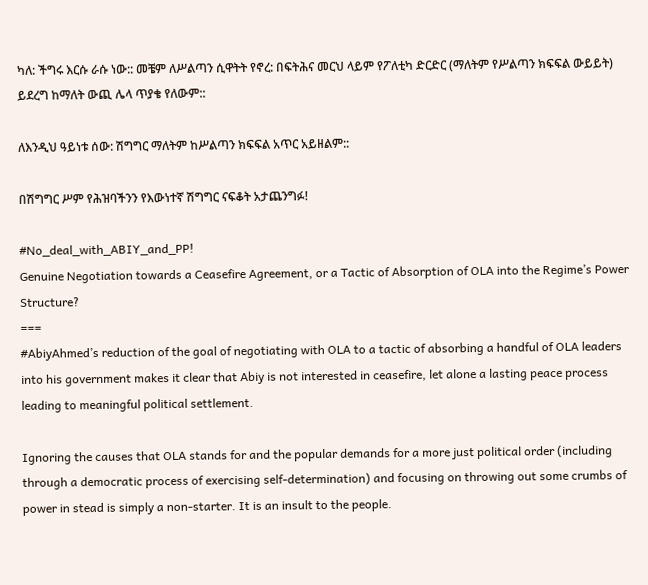ካለ: ችግሩ እርሱ ራሱ ነው:: መቼም ለሥልጣን ሲዋትት የኖረ: በፍትሕና መርህ ላይም የፖለቲካ ድርድር (ማለትም የሥልጣን ክፍፍል ውይይት) ይደረግ ከማለት ውጪ ሌላ ጥያቄ የለውም::

ለእንዲህ ዓይነቱ ሰው: ሽግግር ማለትም ከሥልጣን ክፍፍል አጥር አይዘልም::

በሽግግር ሥም የሕዝባችንን የእውነተኛ ሽግግር ናፍቆት አታጨንግፉ!

#No_deal_with_ABIY_and_PP!
Genuine Negotiation towards a Ceasefire Agreement, or a Tactic of Absorption of OLA into the Regime’s Power Structure?
===
#AbiyAhmed’s reduction of the goal of negotiating with OLA to a tactic of absorbing a handful of OLA leaders into his government makes it clear that Abiy is not interested in ceasefire, let alone a lasting peace process leading to meaningful political settlement.

Ignoring the causes that OLA stands for and the popular demands for a more just political order (including through a democratic process of exercising self-determination) and focusing on throwing out some crumbs of power in stead is simply a non-starter. It is an insult to the people.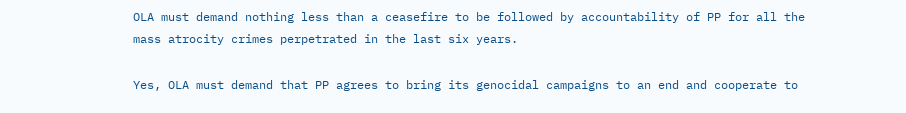OLA must demand nothing less than a ceasefire to be followed by accountability of PP for all the mass atrocity crimes perpetrated in the last six years.

Yes, OLA must demand that PP agrees to bring its genocidal campaigns to an end and cooperate to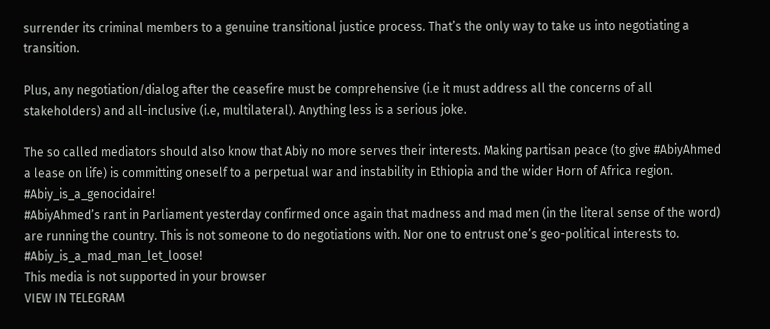surrender its criminal members to a genuine transitional justice process. That’s the only way to take us into negotiating a transition.

Plus, any negotiation/dialog after the ceasefire must be comprehensive (i.e it must address all the concerns of all stakeholders) and all-inclusive (i.e, multilateral). Anything less is a serious joke.

The so called mediators should also know that Abiy no more serves their interests. Making partisan peace (to give #AbiyAhmed a lease on life) is committing oneself to a perpetual war and instability in Ethiopia and the wider Horn of Africa region.
#Abiy_is_a_genocidaire!
#AbiyAhmed’s rant in Parliament yesterday confirmed once again that madness and mad men (in the literal sense of the word) are running the country. This is not someone to do negotiations with. Nor one to entrust one’s geo-political interests to.
#Abiy_is_a_mad_man_let_loose!
This media is not supported in your browser
VIEW IN TELEGRAM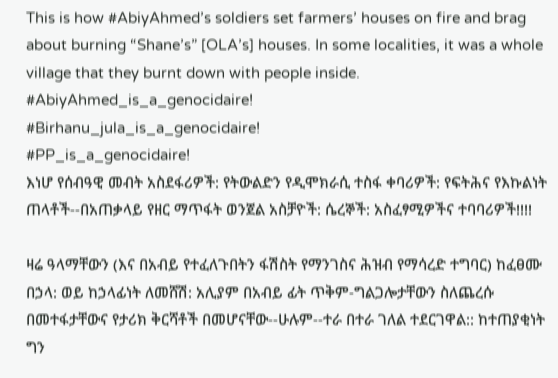This is how #AbiyAhmed’s soldiers set farmers’ houses on fire and brag about burning “Shane’s” [OLA’s] houses. In some localities, it was a whole village that they burnt down with people inside.
#AbiyAhmed_is_a_genocidaire!
#Birhanu_jula_is_a_genocidaire!
#PP_is_a_genocidaire!
እነሆ የሰብዓዊ መብት አስደፋሪዎች: የትውልድን የዲሞክራሲ ተስፋ ቀባሪዎች: የፍትሕና የእኩልነት ጠላቶች--በአጠቃላይ የዘር ማጥፋት ወንጀል አስቻዮች: ሴረኞች: አስፈፃሚዎችና ተባባሪዎች!!!!

ዛሬ ዓላማቸውን (እና በአብይ የተፈለጉበትን ፋሽስት የማንገስና ሕዝብ የማሳረድ ተግባር) ከፈፀሙ በኃላ: ወይ ከኃላፊነት ለመሸሽ: አሊያም በአብይ ፊት ጥቅም-ግልጋሎታቸውን ስለጨረሱ በመተፋታቸውና የታሪክ ቅርሻቶች በመሆናቸው--ሁሉም--ተራ በተራ ገለል ተደርገዋል:: ከተጠያቂነት ግን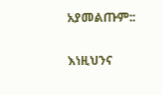አያመልጡም::

እነዚህንና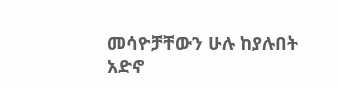መሳዮቻቸውን ሁሉ ከያሉበት አድኖ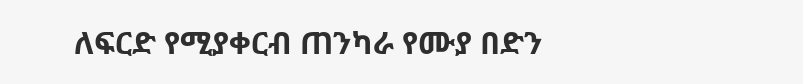ለፍርድ የሚያቀርብ ጠንካራ የሙያ በድን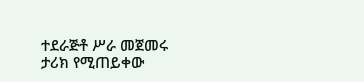ተደራጅቶ ሥራ መጀመሩ ታሪክ የሚጠይቀው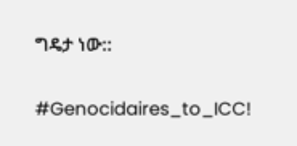ግዴታ ነው::

#Genocidaires_to_ICC!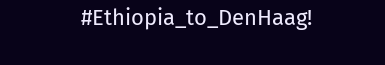#Ethiopia_to_DenHaag!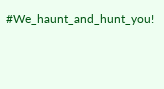#We_haunt_and_hunt_you!